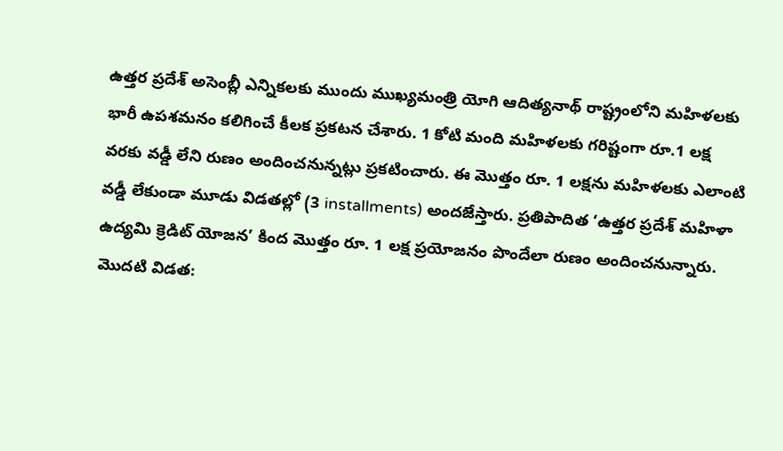ఉత్తర ప్రదేశ్ అసెంబ్లీ ఎన్నికలకు ముందు ముఖ్యమంత్రి యోగి ఆదిత్యనాథ్ రాష్ట్రంలోని మహిళలకు భారీ ఉపశమనం కలిగించే కీలక ప్రకటన చేశారు. 1 కోటి మంది మహిళలకు గరిష్టంగా రూ.1 లక్ష వరకు వడ్డీ లేని రుణం అందించనున్నట్లు ప్రకటించారు. ఈ మొత్తం రూ. 1 లక్షను మహిళలకు ఎలాంటి వడ్డీ లేకుండా మూడు విడతల్లో (3 installments) అందజేస్తారు. ప్రతిపాదిత ‘ఉత్తర ప్రదేశ్ మహిళా ఉద్యమి క్రెడిట్ యోజన’ కింద మొత్తం రూ. 1 లక్ష ప్రయోజనం పొందేలా రుణం అందించనున్నారు.
మొదటి విడత: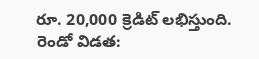రూ. 20,000 క్రెడిట్ లభిస్తుంది.
రెండో విడత: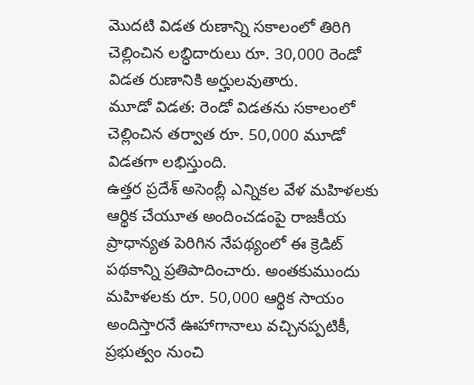మొదటి విడత రుణాన్ని సకాలంలో తిరిగి చెల్లించిన లబ్ధిదారులు రూ. 30,000 రెండో విడత రుణానికి అర్హులవుతారు.
మూడో విడత: రెండో విడతను సకాలంలో చెల్లించిన తర్వాత రూ. 50,000 మూడో విడతగా లభిస్తుంది.
ఉత్తర ప్రదేశ్ అసెంబ్లీ ఎన్నికల వేళ మహిళలకు ఆర్థిక చేయూత అందించడంపై రాజకీయ ప్రాధాన్యత పెరిగిన నేపథ్యంలో ఈ క్రెడిట్ పథకాన్ని ప్రతిపాదించారు. అంతకుముందు మహిళలకు రూ. 50,000 ఆర్థిక సాయం అందిస్తారనే ఊహాగానాలు వచ్చినప్పటికీ, ప్రభుత్వం నుంచి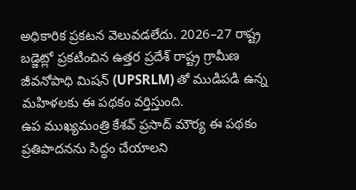అధికారిక ప్రకటన వెలువడలేదు. 2026–27 రాష్ట్ర బడ్జెట్లో ప్రకటించిన ఉత్తర ప్రదేశ్ రాష్ట్ర గ్రామీణ జీవనోపాధి మిషన్ (UPSRLM) తో ముడిపడి ఉన్న మహిళలకు ఈ పథకం వర్తిస్తుంది.
ఉప ముఖ్యమంత్రి కేశవ్ ప్రసాద్ మౌర్య ఈ పథకం ప్రతిపాదనను సిద్ధం చేయాలని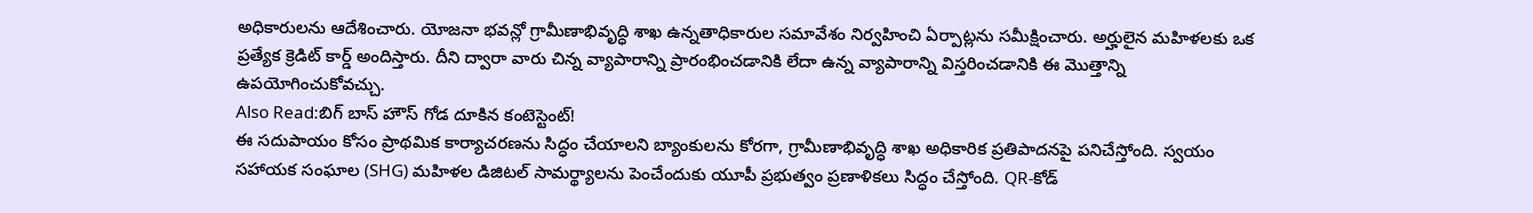అధికారులను ఆదేశించారు. యోజనా భవన్లో గ్రామీణాభివృద్ధి శాఖ ఉన్నతాధికారుల సమావేశం నిర్వహించి ఏర్పాట్లను సమీక్షించారు. అర్హులైన మహిళలకు ఒక ప్రత్యేక క్రెడిట్ కార్డ్ అందిస్తారు. దీని ద్వారా వారు చిన్న వ్యాపారాన్ని ప్రారంభించడానికి లేదా ఉన్న వ్యాపారాన్ని విస్తరించడానికి ఈ మొత్తాన్ని ఉపయోగించుకోవచ్చు.
Also Read:బిగ్ బాస్ హౌస్ గోడ దూకిన కంటెస్టెంట్!
ఈ సదుపాయం కోసం ప్రాథమిక కార్యాచరణను సిద్ధం చేయాలని బ్యాంకులను కోరగా, గ్రామీణాభివృద్ధి శాఖ అధికారిక ప్రతిపాదనపై పనిచేస్తోంది. స్వయం సహాయక సంఘాల (SHG) మహిళల డిజిటల్ సామర్థ్యాలను పెంచేందుకు యూపీ ప్రభుత్వం ప్రణాళికలు సిద్ధం చేస్తోంది. QR-కోడ్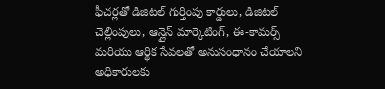ఫీచర్లతో డిజిటల్ గుర్తింపు కార్డులు, డిజిటల్ చెల్లింపులు, ఆన్లైన్ మార్కెటింగ్, ఈ-కామర్స్ మరియు ఆర్థిక సేవలతో అనుసంధానం చేయాలని అధికారులకు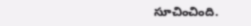సూచించింది.